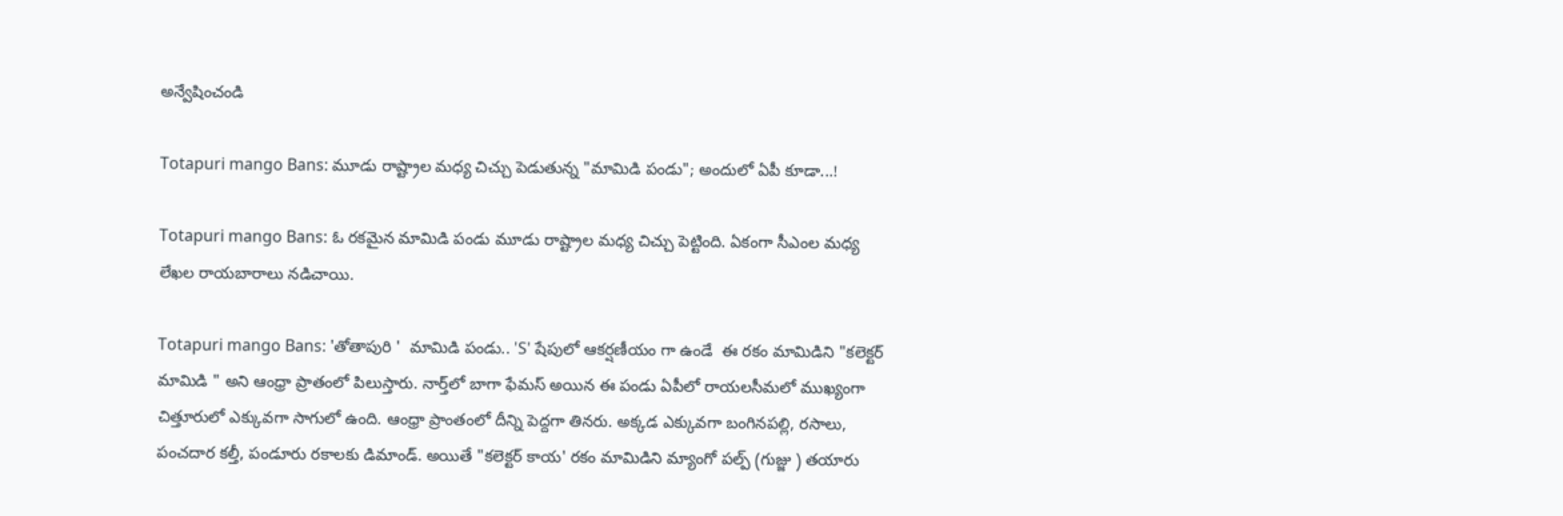అన్వేషించండి

Totapuri mango Bans: మూడు రాష్ట్రాల మధ్య చిచ్చు పెడుతున్న "మామిడి పండు"; అందులో ఏపీ కూడా...!

Totapuri mango Bans: ఓ రకమైన మామిడి పండు మూడు రాష్ట్రాల మధ్య చిచ్చు పెట్టింది. ఏకంగా సీఎంల మధ్య లేఖల రాయబారాలు నడిచాయి.

Totapuri mango Bans: 'తోతాపురి '  మామిడి పండు.. 'S' షేపులో ఆకర్షణీయం గా ఉండే  ఈ రకం మామిడిని "కలెక్టర్ మామిడి " అని ఆంధ్రా ప్రాతంలో పిలుస్తారు. నార్త్‌లో బాగా ఫేమస్ అయిన ఈ పండు ఏపీలో రాయలసీమలో ముఖ్యంగా చిత్తూరులో ఎక్కువగా సాగులో ఉంది. ఆంధ్రా ప్రాంతంలో దీన్ని పెద్దగా తినరు. అక్కడ ఎక్కువగా బంగినపల్లి, రసాలు, పంచదార కల్తీ, పండూరు రకాలకు డిమాండ్. అయితే "కలెక్టర్ కాయ' రకం మామిడిని మ్యాంగో పల్ప్ (గుజ్జు ) తయారు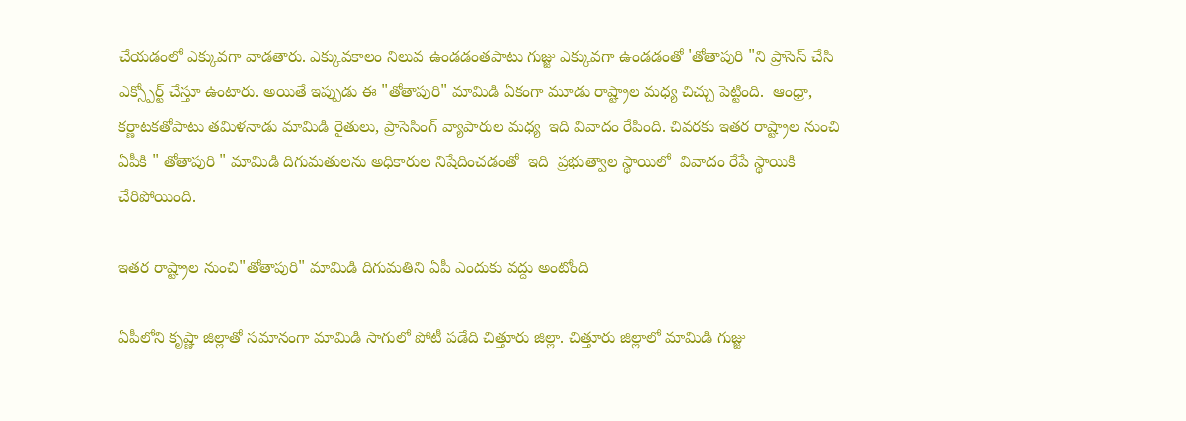చేయడంలో ఎక్కువగా వాడతారు. ఎక్కువకాలం నిలువ ఉండడంతపాటు గుజ్జు ఎక్కువగా ఉండడంతో 'తోతాపురి "ని ప్రాసెస్ చేసి ఎక్స్పోర్ట్ చేస్తూ ఉంటారు. అయితే ఇప్పుడు ఈ "తోతాపురి" మామిడి ఏకంగా మూడు రాష్ట్రాల మధ్య చిచ్చు పెట్టింది.  ఆంధ్రా, కర్ణాటకతోపాటు తమిళనాడు మామిడి రైతులు, ప్రాసెసింగ్ వ్యాపారుల మధ్య  ఇది వివాదం రేపింది. చివరకు ఇతర రాష్ట్రాల నుంచి ఏపీకి " తోతాపురి " మామిడి దిగుమతులను అధికారుల నిషేదించడంతో  ఇది  ప్రభుత్వాల స్థాయిలో  వివాదం రేపే స్థాయికి చేరిపోయింది.

ఇతర రాష్ట్రాల నుంచి"తోతాపురి" మామిడి దిగుమతిని ఏపీ ఎందుకు వద్దు అంటోంది

ఏపీలోని కృష్ణా జిల్లాతో సమానంగా మామిడి సాగులో పోటీ పడేది చిత్తూరు జిల్లా. చిత్తూరు జిల్లాలో మామిడి గుజ్జు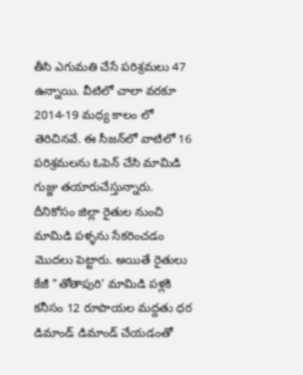తీసి ఎగుమతి చేసే పరిశ్రమలు 47 ఉన్నాయి. వీటిలో చాలా వరకూ 2014-19 మధ్య కాలం లో తెరిచినవే. ఈ సీజన్‌లో వాటిలో 16 పరిశ్రమలను ఓపెన్ చేసి మామిడి గుజ్జు తయారుచేస్తున్నారు. దీనికోసం జిల్లా రైతుల నుంచి మామిడి పళ్ళను సేకరించడం మొదలు పెట్టారు. అయితే రైతులు కేజీ "తోతాపురి' మామిడి పళ్లకి కనీసం 12 రూపాయల మద్దతు ధర డిమాండ్ డిమాండ్ చేయడంతో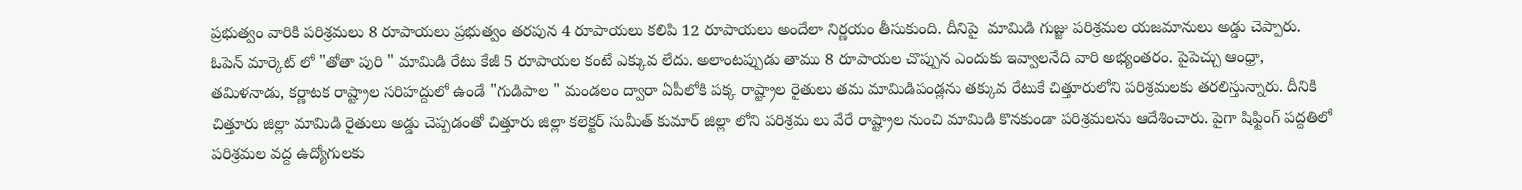ప్రభుత్వం వారికి పరిశ్రమలు 8 రూపాయలు ప్రభుత్వం తరపున 4 రూపాయలు కలిపి 12 రూపాయలు అందేలా నిర్ణయం తీసుకుంది. దీనిపై  మామిడి గుజ్జు పరిశ్రమల యజమానులు అడ్డు చెప్పారు. ఓపెన్ మార్కెట్ లో "తోతా పురి " మామిడి రేటు కేజీ 5 రూపాయల కంటే ఎక్కువ లేదు. అలాంటప్పుడు తాము 8 రూపాయల చొప్పున ఎందుకు ఇవ్వాలనేది వారి అభ్యంతరం. పైపెచ్చు ఆంధ్రా, తమిళనాడు, కర్ణాటక రాష్ట్రాల సరిహద్దులో ఉండే "గుడిపాల " మండలం ద్వారా ఏపీలోకి పక్క రాష్ట్రాల రైతులు తమ మామిడిపండ్లను తక్కువ రేటుకే చిత్తూరులోని పరిశ్రమలకు తరలిస్తున్నారు. దీనికి చిత్తూరు జిల్లా మామిడి రైతులు అడ్డు చెప్పడంతో చిత్తూరు జిల్లా కలెక్టర్ సుమీత్ కుమార్ జిల్లా లోని పరిశ్రమ లు వేరే రాష్ట్రాల నుంచి మామిడి కొనకుండా పరిశ్రమలను ఆదేశించారు. పైగా షిఫ్టింగ్ పద్దతిలో పరిశ్రమల వద్ద ఉద్యోగులకు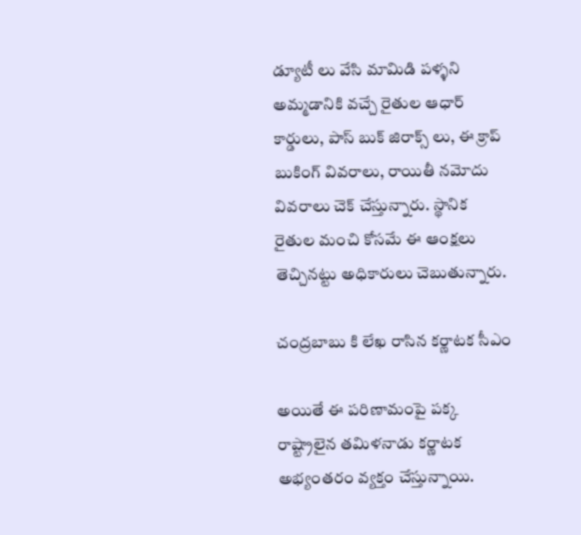డ్యూటీ లు వేసి మామిడి పళ్ళని అమ్మడానికి వచ్చే రైతుల ఆధార్ కార్డులు, పాస్ బుక్ జిరాక్స్ లు, ఈ క్రాప్ బుకింగ్ వివరాలు, రాయితీ నమోదు వివరాలు చెక్ చేస్తున్నారు. స్థానిక రైతుల మంచి కోసమే ఈ ఆంక్షలు తెచ్చినట్టు అధికారులు చెబుతున్నారు.

చంద్రబాబు కి లేఖ రాసిన కర్ణాటక సీఎం

అయితే ఈ పరిణామంపై పక్క రాష్ట్రాలైన తమిళనాడు కర్ణాటక అభ్యంతరం వ్యక్తం చేస్తున్నాయి.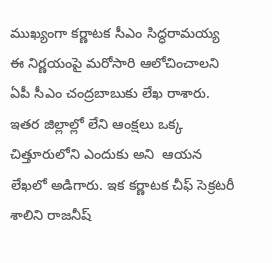ముఖ్యంగా కర్ణాటక సీఎం సిద్ధరామయ్య  ఈ నిర్ణయంపై మరోసారి ఆలోచించాలని ఏపీ సీఎం చంద్రబాబుకు లేఖ రాశారు. ఇతర జిల్లాల్లో లేని ఆంక్షలు ఒక్క చిత్తూరులోని ఎందుకు అని  ఆయన లేఖలో అడిగారు. ఇక కర్ణాటక చీఫ్ సెక్రటరీ శాలిని రాజనీష్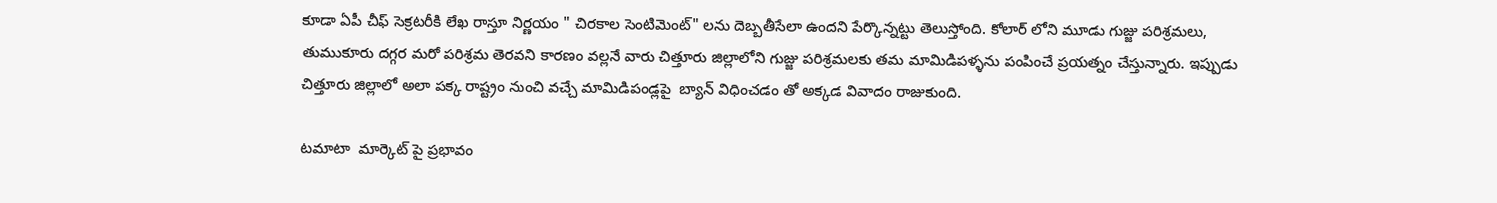కూడా ఏపీ చీఫ్ సెక్రటరీకి లేఖ రాస్తూ నిర్ణయం " చిరకాల సెంటిమెంట్" లను దెబ్బతీసేలా ఉందని పేర్కొన్నట్టు తెలుస్తోంది. కోలార్ లోని మూడు గుజ్జు పరిశ్రమలు, తుముకూరు దగ్గర మరో పరిశ్రమ తెరవని కారణం వల్లనే వారు చిత్తూరు జిల్లాలోని గుజ్జు పరిశ్రమలకు తమ మామిడిపళ్ళను పంపించే ప్రయత్నం చేస్తున్నారు. ఇప్పుడు చిత్తూరు జిల్లాలో అలా పక్క రాష్ట్రం నుంచి వచ్చే మామిడిపండ్లపై  బ్యాన్ విధించడం తో అక్కడ వివాదం రాజుకుంది.

టమాటా  మార్కెట్ పై ప్రభావం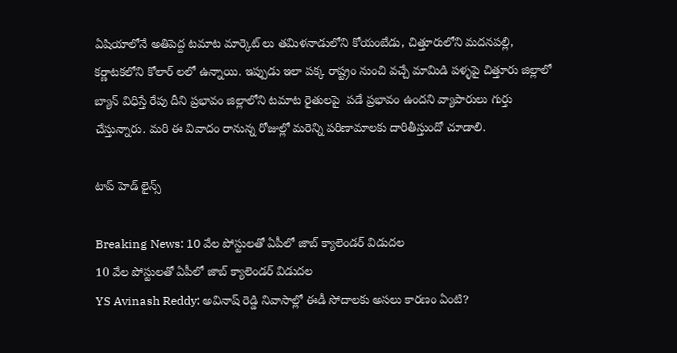ఏషియాలోనే అతిపెద్ద టమాట మార్కెట్ లు తమిళనాడులోని కోయంబేడు, చిత్తూరులోని మదనపల్లి, కర్ణాటకలోని కోలార్ లలో ఉన్నాయి. ఇప్పుడు ఇలా పక్క రాష్ట్రం నుంచి వచ్చే మామిడి పళ్ళపై చిత్తూరు జిల్లాలో బ్యాన్ విధిస్తే రేపు దీని ప్రభావం జిల్లాలోని టమాట రైతులపై  పడే ప్రభావం ఉందని వ్యాపారులు గుర్తు చేస్తున్నారు. మరి ఈ వివాదం రానున్న రోజుల్లో మరెన్ని పరిణామాలకు దారితీస్తుందో చూడాలి.

టాప్ హెడ్ లైన్స్

Breaking News: 10 వేల పోస్టులతో ఏపీలో జాబ్ క్యాలెండర్ విడుదల
10 వేల పోస్టులతో ఏపీలో జాబ్ క్యాలెండర్ విడుదల
YS Avinash Reddy: అవినాష్ రెడ్డి నివాసాల్లో ఈడీ సోదాలకు అసలు కారణం ఏంటి?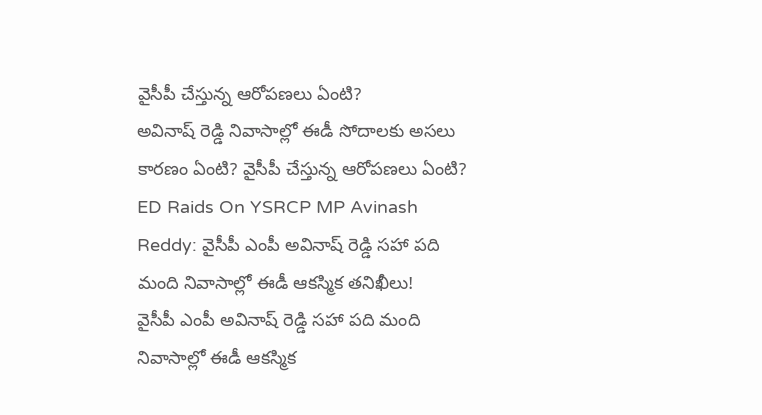వైసీపీ చేస్తున్న ఆరోపణలు ఏంటి?
అవినాష్ రెడ్డి నివాసాల్లో ఈడీ సోదాలకు అసలు కారణం ఏంటి? వైసీపీ చేస్తున్న ఆరోపణలు ఏంటి?
ED Raids On YSRCP MP Avinash Reddy: వైసీపీ ఎంపీ అవినాష్‌ రెడ్డి సహా పది మంది నివాసాల్లో ఈడీ ఆకస్మిక తనిఖీలు!
వైసీపీ ఎంపీ అవినాష్‌ రెడ్డి సహా పది మంది నివాసాల్లో ఈడీ ఆకస్మిక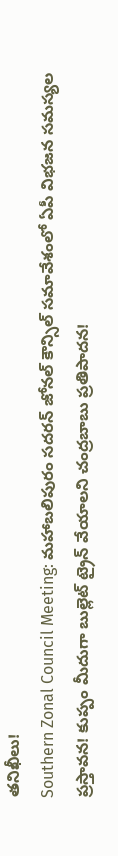తనిఖీలు!
Southern Zonal Council Meeting: మహాబలిపురం సదరన్ జోనల్‌ కౌన్సిల్‌ సమావేశంలో ఏపీ విభజన సమస్యల ప్రస్తావన! కుప్పం మీదుగా బుల్లెట్ ట్రైన్‌ వేయాలని చంద్రబాబు ప్రతిపాదన!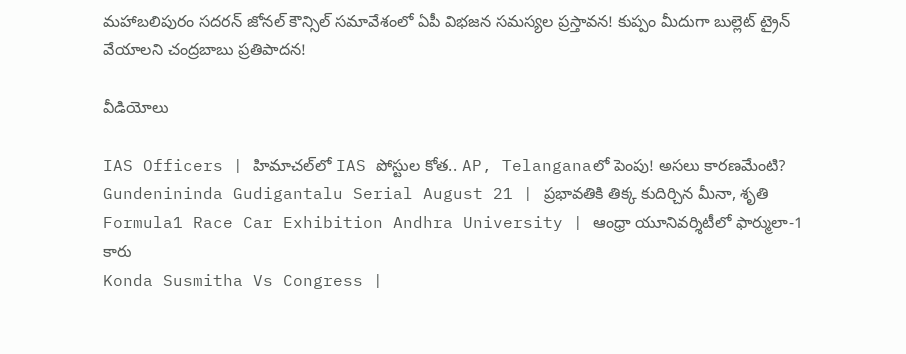మహాబలిపురం సదరన్ జోనల్‌ కౌన్సిల్‌ సమావేశంలో ఏపీ విభజన సమస్యల ప్రస్తావన! కుప్పం మీదుగా బుల్లెట్ ట్రైన్‌ వేయాలని చంద్రబాబు ప్రతిపాదన!

వీడియోలు

IAS Officers | హిమాచల్‌లో IAS పోస్టుల కోత.. AP, Telanganaలో పెంపు! అసలు కారణమేంటి?
Gundenininda Gudigantalu Serial August 21 | ప్రభావతికి తిక్క కుదిర్చిన మీనా, శృతి
Formula1 Race Car Exhibition Andhra University | ఆంధ్రా యూనివర్శిటీలో ఫార్ములా-1 కారు
Konda Susmitha Vs Congress |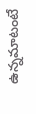ఉన్నమాటంటే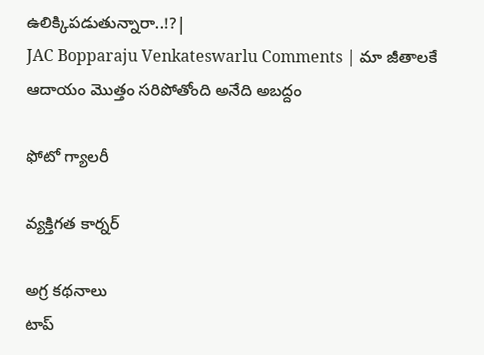ఉలిక్కిపడుతున్నారా..!?|
JAC Bopparaju Venkateswarlu Comments | మా జీతాలకే ఆదాయం మొత్తం సరిపోతోంది అనేది అబద్దం

ఫోటో గ్యాలరీ

వ్యక్తిగత కార్నర్

అగ్ర కథనాలు
టాప్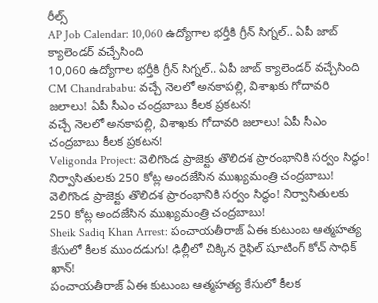రీల్స్
AP Job Calendar: 10,060 ఉద్యోగాల భర్తీకి గ్రీన్ సిగ్నల్.. ఏపీ జాబ్‌ క్యాలెండర్‌ వచ్చేసింది
10,060 ఉద్యోగాల భర్తీకి గ్రీన్ సిగ్నల్.. ఏపీ జాబ్‌ క్యాలెండర్‌ వచ్చేసింది
CM Chandrababu: వచ్చే నెలలో అనకాపల్లి, విశాఖకు గోదావరి జలాలు! ఏపీ సీఎం చంద్రబాబు కీలక ప్రకటన!
వచ్చే నెలలో అనకాపల్లి, విశాఖకు గోదావరి జలాలు! ఏపీ సీఎం చంద్రబాబు కీలక ప్రకటన!
Veligonda Project: వెలిగొండ ప్రాజెక్టు తొలిదశ ప్రారంభానికి సర్వం సిద్ధం! నిర్వాసితులకు 250 కోట్ల అందజేసిన ముఖ్యమంత్రి చంద్రబాబు!
వెలిగొండ ప్రాజెక్టు తొలిదశ ప్రారంభానికి సర్వం సిద్ధం! నిర్వాసితులకు 250 కోట్ల అందజేసిన ముఖ్యమంత్రి చంద్రబాబు!
Sheik Sadiq Khan Arrest: పంచాయతీరాజ్ ఏఈ కుటుంబ ఆత్మహత్య కేసులో కీలక ముందడుగు! ఢిల్లీలో చిక్కిన రైఫిల్ షూటింగ్ కోచ్‌ సాధిక్ ఖాన్!
పంచాయతీరాజ్ ఏఈ కుటుంబ ఆత్మహత్య కేసులో కీలక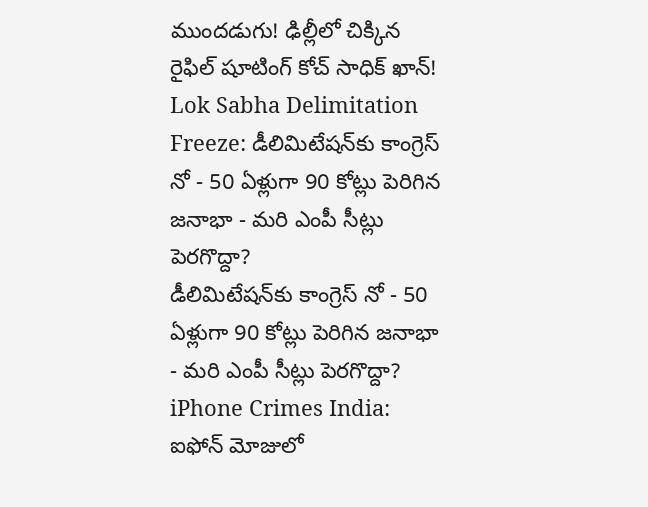ముందడుగు! ఢిల్లీలో చిక్కిన రైఫిల్ షూటింగ్ కోచ్‌ సాధిక్ ఖాన్!
Lok Sabha Delimitation Freeze: డీలిమిటేషన్‌కు కాంగ్రెస్ నో - 50 ఏళ్లుగా 90 కోట్లు పెరిగిన జనాభా - మరి ఎంపీ సీట్లు పెరగొద్దా?
డీలిమిటేషన్‌కు కాంగ్రెస్ నో - 50 ఏళ్లుగా 90 కోట్లు పెరిగిన జనాభా - మరి ఎంపీ సీట్లు పెరగొద్దా?
iPhone Crimes India: ఐఫోన్ మోజులో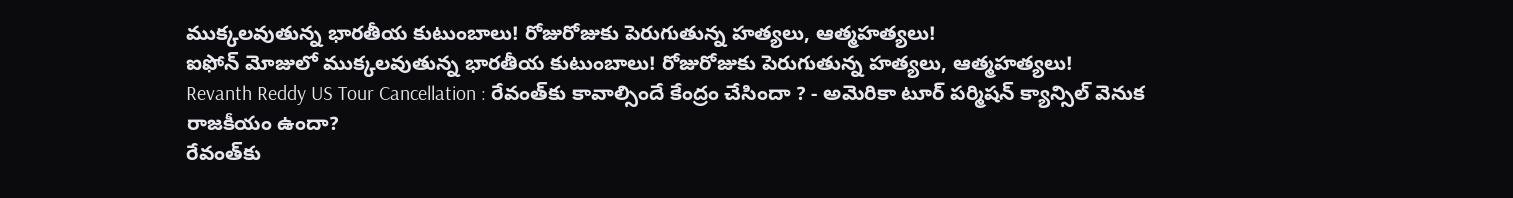ముక్కలవుతున్న భారతీయ కుటుంబాలు! రోజురోజుకు పెరుగుతున్న హత్యలు, ఆత్మహత్యలు!
ఐఫోన్ మోజులో ముక్కలవుతున్న భారతీయ కుటుంబాలు! రోజురోజుకు పెరుగుతున్న హత్యలు, ఆత్మహత్యలు!
Revanth Reddy US Tour Cancellation : రేవంత్‌కు కావాల్సిందే కేంద్రం చేసిందా ? - అమెరికా టూర్ పర్మిషన్ క్యాన్సిల్ వెనుక రాజకీయం ఉందా?
రేవంత్‌కు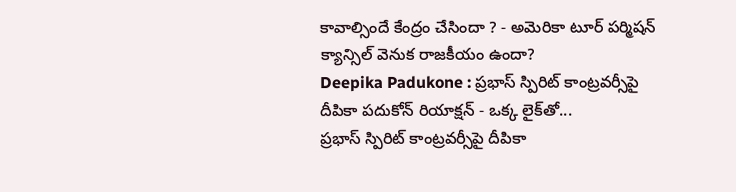కావాల్సిందే కేంద్రం చేసిందా ? - అమెరికా టూర్ పర్మిషన్ క్యాన్సిల్ వెనుక రాజకీయం ఉందా?
Deepika Padukone : ప్రభాస్ స్పిరిట్ కాంట్రవర్సీపై దీపికా పదుకోన్ రియాక్షన్ - ఒక్క లైక్‌తో...
ప్రభాస్ స్పిరిట్ కాంట్రవర్సీపై దీపికా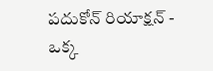పదుకోన్ రియాక్షన్ - ఒక్క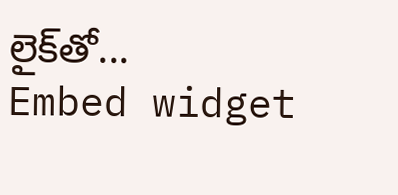లైక్‌తో...
Embed widget